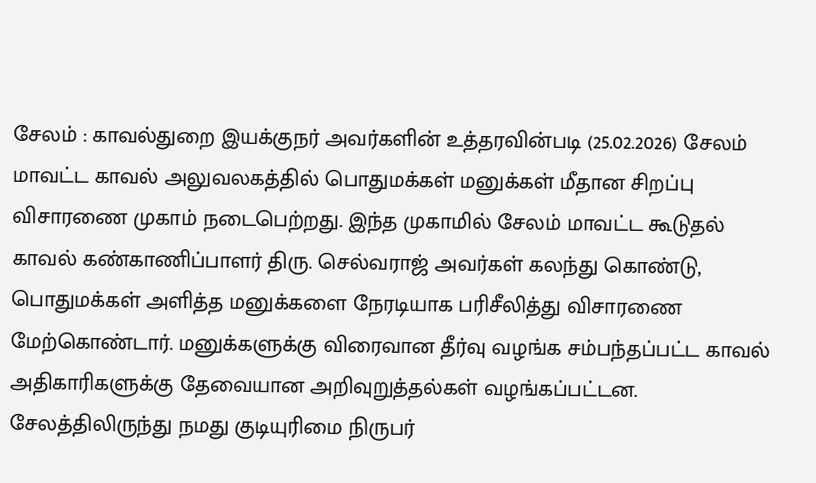சேலம் : காவல்துறை இயக்குநர் அவர்களின் உத்தரவின்படி (25.02.2026) சேலம் மாவட்ட காவல் அலுவலகத்தில் பொதுமக்கள் மனுக்கள் மீதான சிறப்பு விசாரணை முகாம் நடைபெற்றது. இந்த முகாமில் சேலம் மாவட்ட கூடுதல் காவல் கண்காணிப்பாளர் திரு. செல்வராஜ் அவர்கள் கலந்து கொண்டு, பொதுமக்கள் அளித்த மனுக்களை நேரடியாக பரிசீலித்து விசாரணை மேற்கொண்டார். மனுக்களுக்கு விரைவான தீர்வு வழங்க சம்பந்தப்பட்ட காவல் அதிகாரிகளுக்கு தேவையான அறிவுறுத்தல்கள் வழங்கப்பட்டன.
சேலத்திலிருந்து நமது குடியுரிமை நிருபர்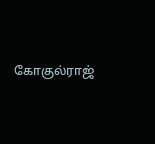கோகுல்ராஜ்